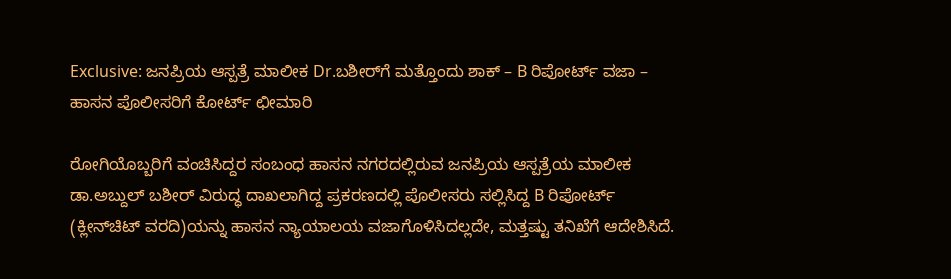Exclusive: ಜನಪ್ರಿಯ ಆಸ್ಪತ್ರೆ ಮಾಲೀಕ Dr.ಬಶೀರ್‌ಗೆ ಮತ್ತೊಂದು ಶಾಕ್‌ – B ರಿಪೋರ್ಟ್‌ ವಜಾ – ಹಾಸನ ಪೊಲೀಸರಿಗೆ ಕೋರ್ಟ್‌ ಛೀಮಾರಿ

ರೋಗಿಯೊಬ್ಬರಿಗೆ ವಂಚಿಸಿದ್ದರ ಸಂಬಂಧ ಹಾಸನ ನಗರದಲ್ಲಿರುವ ಜನಪ್ರಿಯ ಆಸ್ಪತ್ರೆಯ ಮಾಲೀಕ ಡಾ.ಅಬ್ದುಲ್‌ ಬಶೀರ್‌ ವಿರುದ್ಧ ದಾಖಲಾಗಿದ್ದ ಪ್ರಕರಣದಲ್ಲಿ ಪೊಲೀಸರು ಸಲ್ಲಿಸಿದ್ದ B ರಿಪೋರ್ಟ್‌ (ಕ್ಲೀನ್‌ಚಿಟ್‌ ವರದಿ)ಯನ್ನು ಹಾಸನ ನ್ಯಾಯಾಲಯ ವಜಾಗೊಳಿಸಿದಲ್ಲದೇ, ಮತ್ತಷ್ಟು ತನಿಖೆಗೆ ಆದೇಶಿಸಿದೆ.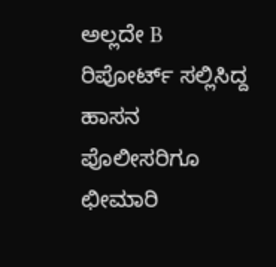ಅಲ್ಲದೇ B ರಿಪೋರ್ಟ್‌ ಸಲ್ಲಿಸಿದ್ದ ಹಾಸನ ಪೊಲೀಸರಿಗೂ ಛೀಮಾರಿ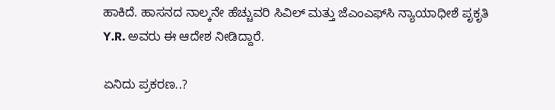ಹಾಕಿದೆ. ಹಾಸನದ ನಾಲ್ಕನೇ ಹೆಚ್ಚುವರಿ ಸಿವಿಲ್‌ ಮತ್ತು ಜೆಎಂಎಫ್‌ಸಿ ನ್ಯಾಯಾಧೀಶೆ ಪೃಕೃತಿ Y.R. ಅವರು ಈ ಆದೇಶ ನೀಡಿದ್ದಾರೆ.

ಏನಿದು ಪ್ರಕರಣ..?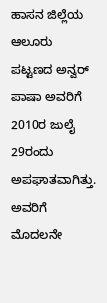ಹಾಸನ ಜಿಲ್ಲೆಯ ಆಲೂರು ಪಟ್ಟಣದ ಅನ್ವರ್‌ ಪಾಷಾ ಅವರಿಗೆ 2010ರ ಜುಲೈ 29ರಂದು ಅಪಘಾತವಾಗಿತ್ತು. ಅವರಿಗೆ ಮೊದಲನೇ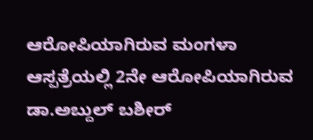ಆರೋಪಿಯಾಗಿರುವ ಮಂಗಳಾ ಆಸ್ಪತ್ರೆಯಲ್ಲಿ 2ನೇ ಆರೋಪಿಯಾಗಿರುವ ಡಾ.ಅಬ್ದುಲ್‌ ಬಶೀರ್‌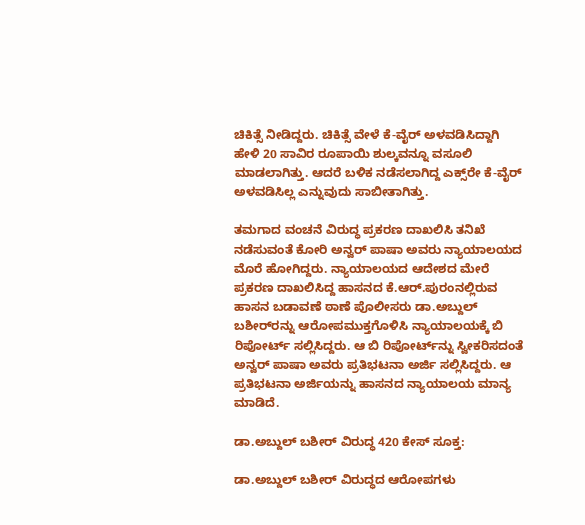ಚಿಕಿತ್ಸೆ ನೀಡಿದ್ದರು. ಚಿಕಿತ್ಸೆ ವೇಳೆ ಕೆ-ವೈರ್‌ ಅಳವಡಿಸಿದ್ದಾಗಿ ಹೇಳಿ 20 ಸಾವಿರ ರೂಪಾಯಿ ಶುಲ್ಕವನ್ನೂ ವಸೂಲಿ ಮಾಡಲಾಗಿತ್ತು. ಆದರೆ ಬಳಿಕ ನಡೆಸಲಾಗಿದ್ದ ಎಕ್ಸ್‌ರೇ ಕೆ-ವೈರ್‌ ಅಳವಡಿಸಿಲ್ಲ ಎನ್ನುವುದು ಸಾಬೀತಾಗಿತ್ತು.

ತಮಗಾದ ವಂಚನೆ ವಿರುದ್ಧ ಪ್ರಕರಣ ದಾಖಲಿಸಿ ತನಿಖೆ ನಡೆಸುವಂತೆ ಕೋರಿ ಅನ್ವರ್‌ ಪಾಷಾ ಅವರು ನ್ಯಾಯಾಲಯದ ಮೊರೆ ಹೋಗಿದ್ದರು. ನ್ಯಾಯಾಲಯದ ಆದೇಶದ ಮೇರೆ ಪ್ರಕರಣ ದಾಖಲಿಸಿದ್ದ ಹಾಸನದ ಕೆ.ಆರ್‌.ಪುರಂನಲ್ಲಿರುವ ಹಾಸನ ಬಡಾವಣೆ ಠಾಣೆ ಪೊಲೀಸರು ಡಾ.ಅಬ್ದುಲ್‌ ಬಶೀರ್‌ರನ್ನು ಆರೋಪಮುಕ್ತಗೊಳಿಸಿ ನ್ಯಾಯಾಲಯಕ್ಕೆ ಬಿ ರಿಪೋರ್ಟ್‌ ಸಲ್ಲಿಸಿದ್ದರು. ಆ ಬಿ ರಿಪೋರ್ಟ್‌ನ್ನು ಸ್ವೀಕರಿಸದಂತೆ ಅನ್ವರ್‌ ಪಾಷಾ ಅವರು ಪ್ರತಿಭಟನಾ ಅರ್ಜಿ ಸಲ್ಲಿಸಿದ್ದರು. ಆ ಪ್ರತಿಭಟನಾ ಅರ್ಜಿಯನ್ನು ಹಾಸನದ ನ್ಯಾಯಾಲಯ ಮಾನ್ಯ ಮಾಡಿದೆ.

ಡಾ.ಅಬ್ದುಲ್‌ ಬಶೀರ್‌ ವಿರುದ್ಧ 420 ಕೇಸ್‌ ಸೂಕ್ತ:

ಡಾ.ಅಬ್ದುಲ್‌ ಬಶೀರ್‌ ವಿರುದ್ಧದ ಆರೋಪಗಳು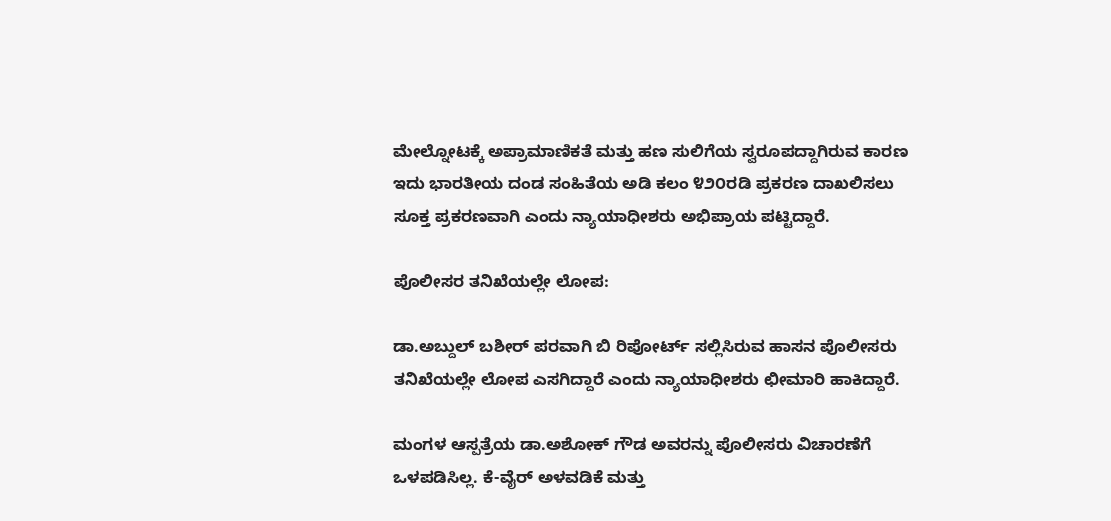ಮೇಲ್ನೋಟಕ್ಕೆ ಅಪ್ರಾಮಾಣಿಕತೆ ಮತ್ತು ಹಣ ಸುಲಿಗೆಯ ಸ್ವರೂಪದ್ದಾಗಿರುವ ಕಾರಣ ಇದು ಭಾರತೀಯ ದಂಡ ಸಂಹಿತೆಯ ಅಡಿ ಕಲಂ ೪೨೦ರಡಿ ಪ್ರಕರಣ ದಾಖಲಿಸಲು ಸೂಕ್ತ ಪ್ರಕರಣವಾಗಿ ಎಂದು ನ್ಯಾಯಾಧೀಶರು ಅಭಿಪ್ರಾಯ ಪಟ್ಟಿದ್ದಾರೆ.

ಪೊಲೀಸರ ತನಿಖೆಯಲ್ಲೇ ಲೋಪ:

ಡಾ.ಅಬ್ದುಲ್‌ ಬಶೀರ್‌ ಪರವಾಗಿ ಬಿ ರಿಪೋರ್ಟ್‌ ಸಲ್ಲಿಸಿರುವ ಹಾಸನ ಪೊಲೀಸರು ತನಿಖೆಯಲ್ಲೇ ಲೋಪ ಎಸಗಿದ್ದಾರೆ ಎಂದು ನ್ಯಾಯಾಧೀಶರು ಛೀಮಾರಿ ಹಾಕಿದ್ದಾರೆ.

ಮಂಗಳ ಆಸ್ಪತ್ರೆಯ ಡಾ.ಅಶೋಕ್‌ ಗೌಡ ಅವರನ್ನು ಪೊಲೀಸರು ವಿಚಾರಣೆಗೆ ಒಳಪಡಿಸಿಲ್ಲ. ಕೆ-ವೈರ್‌ ಅಳವಡಿಕೆ ಮತ್ತು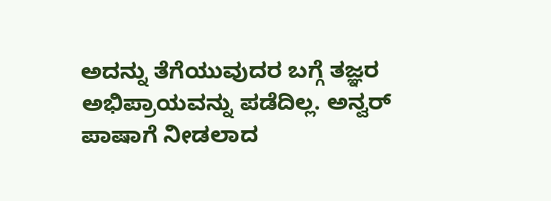ಅದನ್ನು ತೆಗೆಯುವುದರ ಬಗ್ಗೆ ತಜ್ಞರ ಅಭಿಪ್ರಾಯವನ್ನು ಪಡೆದಿಲ್ಲ. ಅನ್ವರ್‌ ಪಾಷಾಗೆ ನೀಡಲಾದ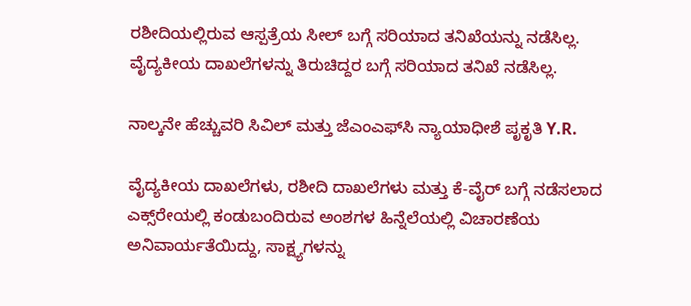ರಶೀದಿಯಲ್ಲಿರುವ ಆಸ್ಪತ್ರೆಯ ಸೀಲ್‌ ಬಗ್ಗೆ ಸರಿಯಾದ ತನಿಖೆಯನ್ನು ನಡೆಸಿಲ್ಲ. ವೈದ್ಯಕೀಯ ದಾಖಲೆಗಳನ್ನು ತಿರುಚಿದ್ದರ ಬಗ್ಗೆ ಸರಿಯಾದ ತನಿಖೆ ನಡೆಸಿಲ್ಲ.

ನಾಲ್ಕನೇ ಹೆಚ್ಚುವರಿ ಸಿವಿಲ್‌ ಮತ್ತು ಜೆಎಂಎಫ್‌ಸಿ ನ್ಯಾಯಾಧೀಶೆ ಪೃಕೃತಿ Y.R.

ವೈದ್ಯಕೀಯ ದಾಖಲೆಗಳು, ರಶೀದಿ ದಾಖಲೆಗಳು ಮತ್ತು ಕೆ-ವೈರ್‌ ಬಗ್ಗೆ ನಡೆಸಲಾದ ಎಕ್ಸ್‌ರೇಯಲ್ಲಿ ಕಂಡುಬಂದಿರುವ ಅಂಶಗಳ ಹಿನ್ನೆಲೆಯಲ್ಲಿ ವಿಚಾರಣೆಯ ಅನಿವಾರ್ಯತೆಯಿದ್ದು, ಸಾಕ್ಷ್ಯಗಳನ್ನು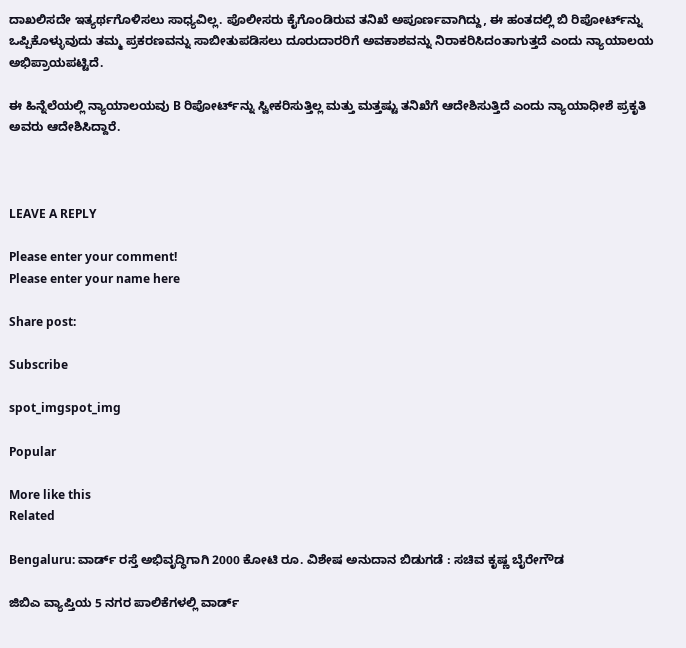ದಾಖಲಿಸದೇ ಇತ್ಯರ್ಥಗೊಳಿಸಲು ಸಾಧ್ಯವಿಲ್ಲ. ಪೊಲೀಸರು ಕೈಗೊಂಡಿರುವ ತನಿಖೆ ಅಪೂರ್ಣವಾಗಿದ್ದು, ಈ ಹಂತದಲ್ಲಿ ಬಿ ರಿಪೋರ್ಟ್‌ನ್ನು ಒಪ್ಪಿಕೊಳ್ಳುವುದು ತಮ್ಮ ಪ್ರಕರಣವನ್ನು ಸಾಬೀತುಪಡಿಸಲು ದೂರುದಾರರಿಗೆ ಅವಕಾಶವನ್ನು ನಿರಾಕರಿಸಿದಂತಾಗುತ್ತದೆ ಎಂದು ನ್ಯಾಯಾಲಯ ಅಭಿಪ್ರಾಯಪಟ್ಟಿದೆ.

ಈ ಹಿನ್ನೆಲೆಯಲ್ಲಿ ನ್ಯಾಯಾಲಯವು B ರಿಪೋರ್ಟ್‌ನ್ನು ಸ್ವೀಕರಿಸುತ್ತಿಲ್ಲ ಮತ್ತು ಮತ್ತಷ್ಟು ತನಿಖೆಗೆ ಆದೇಶಿಸುತ್ತಿದೆ ಎಂದು ನ್ಯಾಯಾಧೀಶೆ ಪ್ರಕೃತಿ ಅವರು ಆದೇಶಿಸಿದ್ದಾರೆ.



LEAVE A REPLY

Please enter your comment!
Please enter your name here

Share post:

Subscribe

spot_imgspot_img

Popular

More like this
Related

Bengaluru: ವಾರ್ಡ್ ರಸ್ತೆ ಅಭಿವೃದ್ಧಿಗಾಗಿ 2000 ಕೋಟಿ ರೂ. ವಿಶೇಷ ಅನುದಾನ ಬಿಡುಗಡೆ : ಸಚಿವ ಕೃಷ್ಣ ಬೈರೇಗೌಡ

ಜಿಬಿಎ ವ್ಯಾಪ್ತಿಯ 5 ನಗರ ಪಾಲಿಕೆಗಳಲ್ಲಿ ವಾರ್ಡ್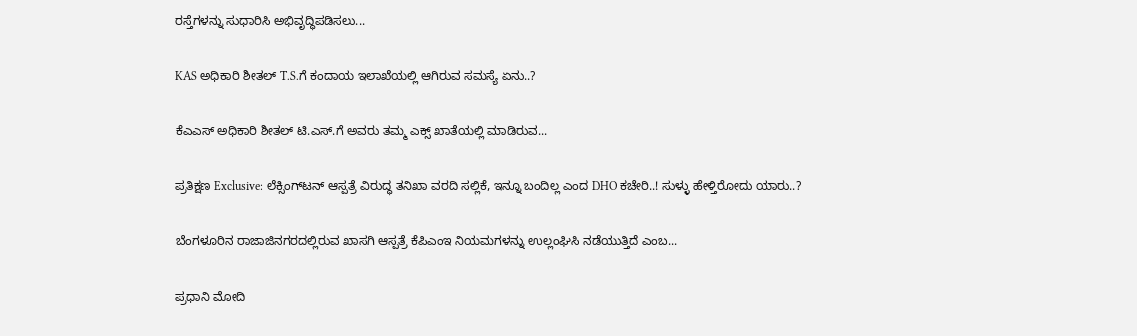ರಸ್ತೆಗಳನ್ನು ಸುಧಾರಿಸಿ ಅಭಿವೃದ್ಧಿಪಡಿಸಲು...

KAS ಅಧಿಕಾರಿ ಶೀತಲ್‌ T.S.ಗೆ ಕಂದಾಯ ಇಲಾಖೆಯಲ್ಲಿ ಆಗಿರುವ ಸಮಸ್ಯೆ ಏನು..?

ಕೆಎಎಸ್‌ ಅಧಿಕಾರಿ ಶೀತಲ್‌ ಟಿ.ಎಸ್‌.ಗೆ ಅವರು ತಮ್ಮ ಎಕ್ಸ್‌ ಖಾತೆಯಲ್ಲಿ ಮಾಡಿರುವ...

ಪ್ರತಿಕ್ಷಣ Exclusive: ಲೆಕ್ಸಿಂಗ್‌ಟನ್‌ ಆಸ್ಪತ್ರೆ ವಿರುದ್ಧ ತನಿಖಾ ವರದಿ ಸಲ್ಲಿಕೆ, ಇನ್ನೂ ಬಂದಿಲ್ಲ ಎಂದ DHO ಕಚೇರಿ..! ಸುಳ್ಳು ಹೇಳ್ತಿರೋದು ಯಾರು..?

ಬೆಂಗಳೂರಿನ ರಾಜಾಜಿನಗರದಲ್ಲಿರುವ ಖಾಸಗಿ ಆಸ್ಪತ್ರೆ ಕೆಪಿಎಂಇ ನಿಯಮಗಳನ್ನು ಉಲ್ಲಂಘಿಸಿ ನಡೆಯುತ್ತಿದೆ ಎಂಬ...

ಪ್ರಧಾನಿ ಮೋದಿ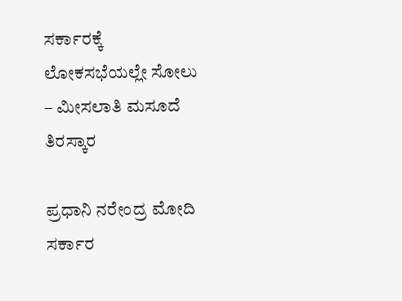ಸರ್ಕಾರಕ್ಕೆ ಲೋಕಸಭೆಯಲ್ಲೇ ಸೋಲು – ಮೀಸಲಾತಿ ಮಸೂದೆ ತಿರಸ್ಕಾರ

ಪ್ರಧಾನಿ ನರೇಂದ್ರ ಮೋದಿ ಸರ್ಕಾರ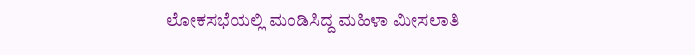ಲೋಕಸಭೆಯಲ್ಲಿ ಮಂಡಿಸಿದ್ದ ಮಹಿಳಾ ಮೀಸಲಾತಿ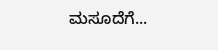ಮಸೂದೆಗೆ...